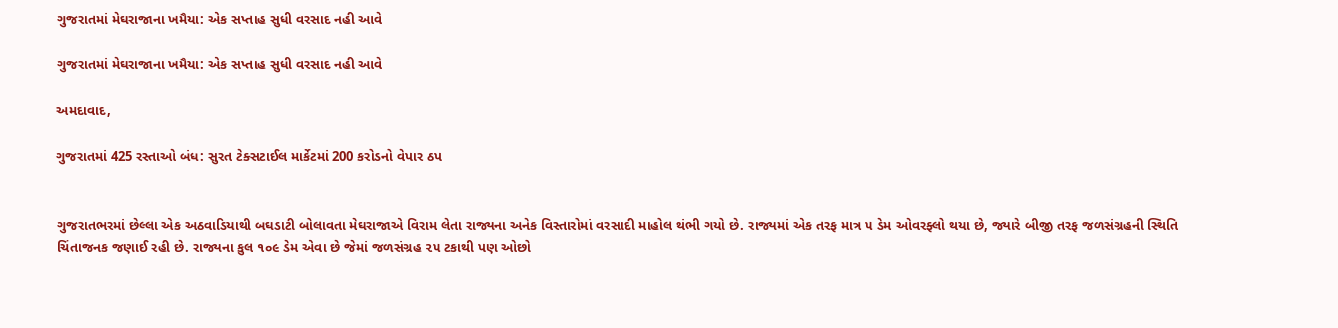ગુજરાતમાં મેઘરાજાના ખમૈયા: એક સપ્તાહ સુધી વરસાદ નહી આવે

ગુજરાતમાં મેઘરાજાના ખમૈયા: એક સપ્તાહ સુધી વરસાદ નહી આવે

અમદાવાદ,

ગુજરાતમાં 425 રસ્તાઓ બંધ: સુરત ટેક્સટાઈલ માર્કેટમાં 200 કરોડનો વેપાર ઠપ


ગુજરાતભરમાં છેલ્લા એક અઠવાડિયાથી બઘડાટી બોલાવતા મેઘરાજાએ વિરામ લેતા રાજ્યના અનેક વિસ્તારોમાં વરસાદી માહોલ થંભી ગયો છે. રાજ્યમાં એક તરફ માત્ર ૫ ડેમ ઓવરફ્લો થયા છે, જ્યારે બીજી તરફ જળસંગ્રહની સ્થિતિ ચિંતાજનક જણાઈ રહી છે. રાજ્યના કુલ ૧૦૯ ડેમ એવા છે જેમાં જળસંગ્રહ ૨૫ ટકાથી પણ ઓછો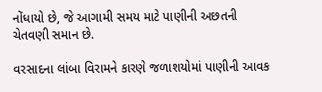નોંધાયો છે, જે આગામી સમય માટે પાણીની અછતની ચેતવણી સમાન છે.

વરસાદના લાંબા વિરામને કારણે જળાશયોમાં પાણીની આવક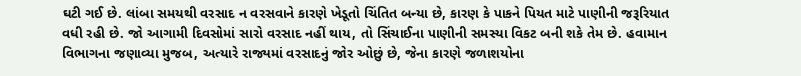ઘટી ગઈ છે. લાંબા સમયથી વરસાદ ન વરસવાને કારણે ખેડૂતો ચિંતિત બન્યા છે, કારણ કે પાકને પિયત માટે પાણીની જરૂરિયાત વધી રહી છે. જો આગામી દિવસોમાં સારો વરસાદ નહીં થાય, તો સિંચાઈના પાણીની સમસ્યા વિકટ બની શકે તેમ છે. હવામાન વિભાગના જણાવ્યા મુજબ, અત્યારે રાજ્યમાં વરસાદનું જોર ઓછું છે, જેના કારણે જળાશયોના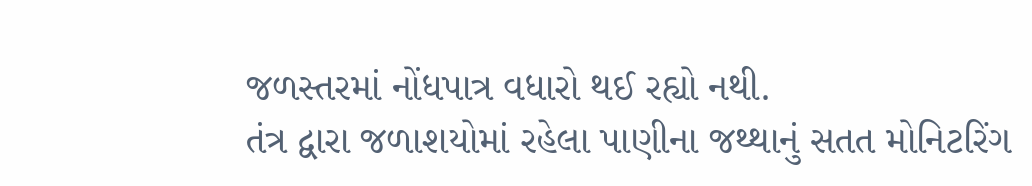જળસ્તરમાં નોંધપાત્ર વધારો થઈ રહ્યો નથી.
તંત્ર દ્વારા જળાશયોમાં રહેલા પાણીના જથ્થાનું સતત મોનિટરિંગ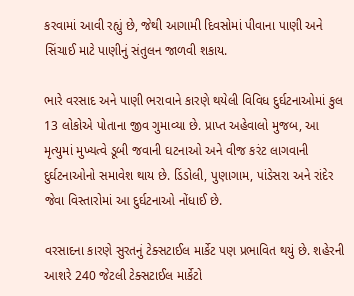કરવામાં આવી રહ્યું છે, જેથી આગામી દિવસોમાં પીવાના પાણી અને સિંચાઈ માટે પાણીનું સંતુલન જાળવી શકાય.

ભારે વરસાદ અને પાણી ભરાવાને કારણે થયેલી વિવિધ દુર્ઘટનાઓમાં કુલ 13 લોકોએ પોતાના જીવ ગુમાવ્યા છે. પ્રાપ્ત અહેવાલો મુજબ, આ મૃત્યુમાં મુખ્યત્વે ડૂબી જવાની ઘટનાઓ અને વીજ કરંટ લાગવાની દુર્ઘટનાઓનો સમાવેશ થાય છે. ડિંડોલી, પુણાગામ, પાંડેસરા અને રાંદેર જેવા વિસ્તારોમાં આ દુર્ઘટનાઓ નોંધાઈ છે.

વરસાદના કારણે સુરતનું ટેક્સટાઈલ માર્કેટ પણ પ્રભાવિત થયું છે. શહેરની આશરે 240 જેટલી ટેક્સટાઈલ માર્કેટો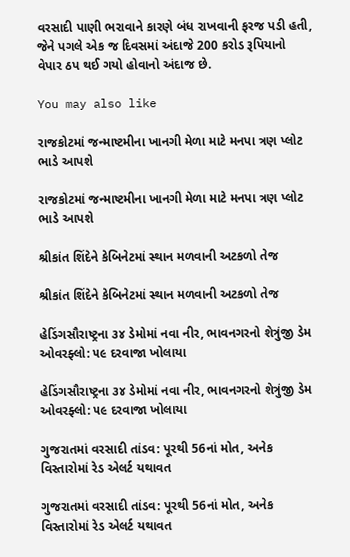વરસાદી પાણી ભરાવાને કારણે બંધ રાખવાની ફરજ પડી હતી, જેને પગલે એક જ દિવસમાં અંદાજે 200 કરોડ રૂપિયાનો વેપાર ઠપ થઈ ગયો હોવાનો અંદાજ છે.

You may also like

રાજકોટમાં જન્માષ્ટમીના ખાનગી મેળા માટે મનપા ત્રણ પ્લોટ ભાડે આપશે

રાજકોટમાં જન્માષ્ટમીના ખાનગી મેળા માટે મનપા ત્રણ પ્લોટ ભાડે આપશે

શ્રીકાંત શિંદેને કેબિનેટમાં સ્થાન મળવાની અટકળો તેજ

શ્રીકાંત શિંદેને કેબિનેટમાં સ્થાન મળવાની અટકળો તેજ

હેડિંગસૌરાષ્ટ્રના ૩૪ ડેમોમાં નવા નીર, ભાવનગરનો શેત્રુંજી ડેમ ઓવરફ્લો: ૫૯ દરવાજા ખોલાયા

હેડિંગસૌરાષ્ટ્રના ૩૪ ડેમોમાં નવા નીર, ભાવનગરનો શેત્રુંજી ડેમ ઓવરફ્લો: ૫૯ દરવાજા ખોલાયા

ગુજરાતમાં વરસાદી તાંડવ: પૂરથી 56નાં મોત, અનેક વિસ્તારોમાં રેડ એલર્ટ યથાવત

ગુજરાતમાં વરસાદી તાંડવ: પૂરથી 56નાં મોત, અનેક વિસ્તારોમાં રેડ એલર્ટ યથાવત